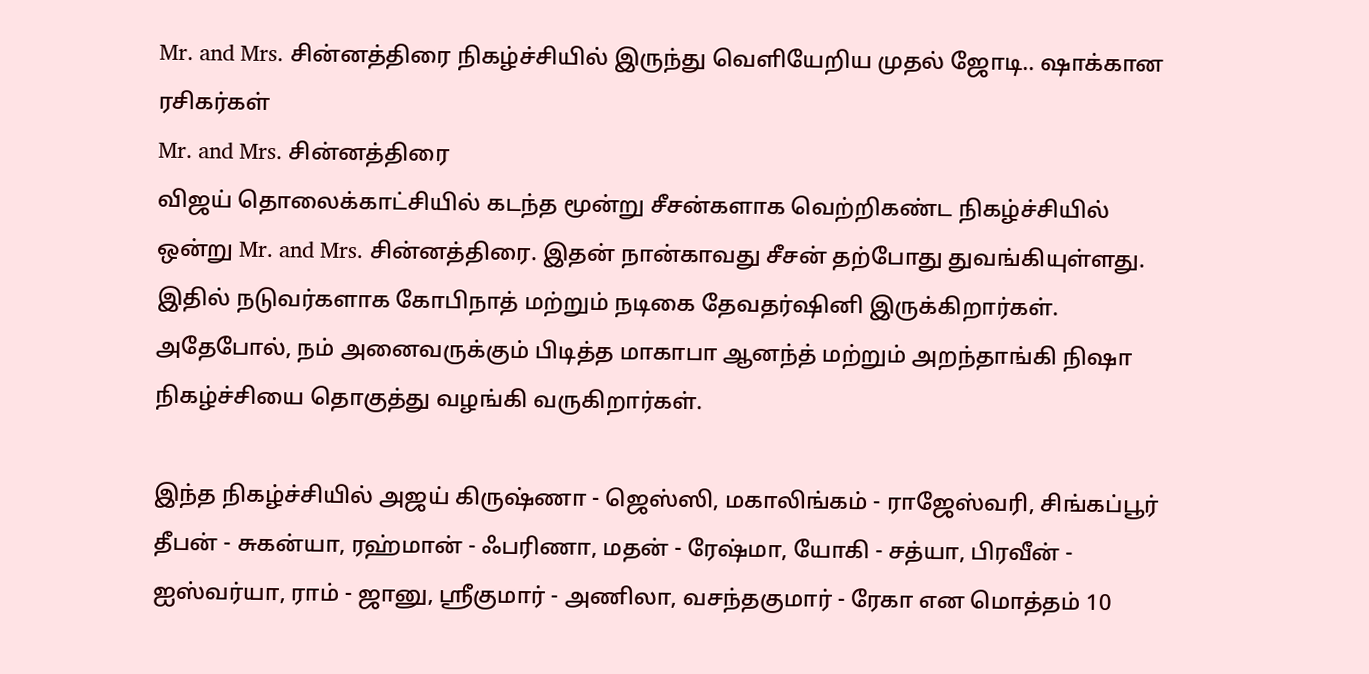Mr. and Mrs. சின்னத்திரை நிகழ்ச்சியில் இருந்து வெளியேறிய முதல் ஜோடி.. ஷாக்கான ரசிகர்கள்
Mr. and Mrs. சின்னத்திரை
விஜய் தொலைக்காட்சியில் கடந்த மூன்று சீசன்களாக வெற்றிகண்ட நிகழ்ச்சியில் ஒன்று Mr. and Mrs. சின்னத்திரை. இதன் நான்காவது சீசன் தற்போது துவங்கியுள்ளது.
இதில் நடுவர்களாக கோபிநாத் மற்றும் நடிகை தேவதர்ஷினி இருக்கிறார்கள். அதேபோல், நம் அனைவருக்கும் பிடித்த மாகாபா ஆனந்த் மற்றும் அறந்தாங்கி நிஷா நிகழ்ச்சியை தொகுத்து வழங்கி வருகிறார்கள்.

இந்த நிகழ்ச்சியில் அஜய் கிருஷ்ணா - ஜெஸ்ஸி, மகாலிங்கம் - ராஜேஸ்வரி, சிங்கப்பூர் தீபன் - சுகன்யா, ரஹ்மான் - ஃபரிணா, மதன் - ரேஷ்மா, யோகி - சத்யா, பிரவீன் - ஐஸ்வர்யா, ராம் - ஜானு, ஸ்ரீகுமார் - அணிலா, வசந்தகுமார் - ரேகா என மொத்தம் 10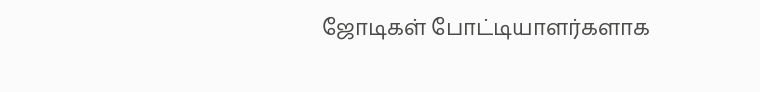ஜோடிகள் போட்டியாளர்களாக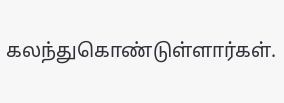கலந்துகொண்டுள்ளார்கள்.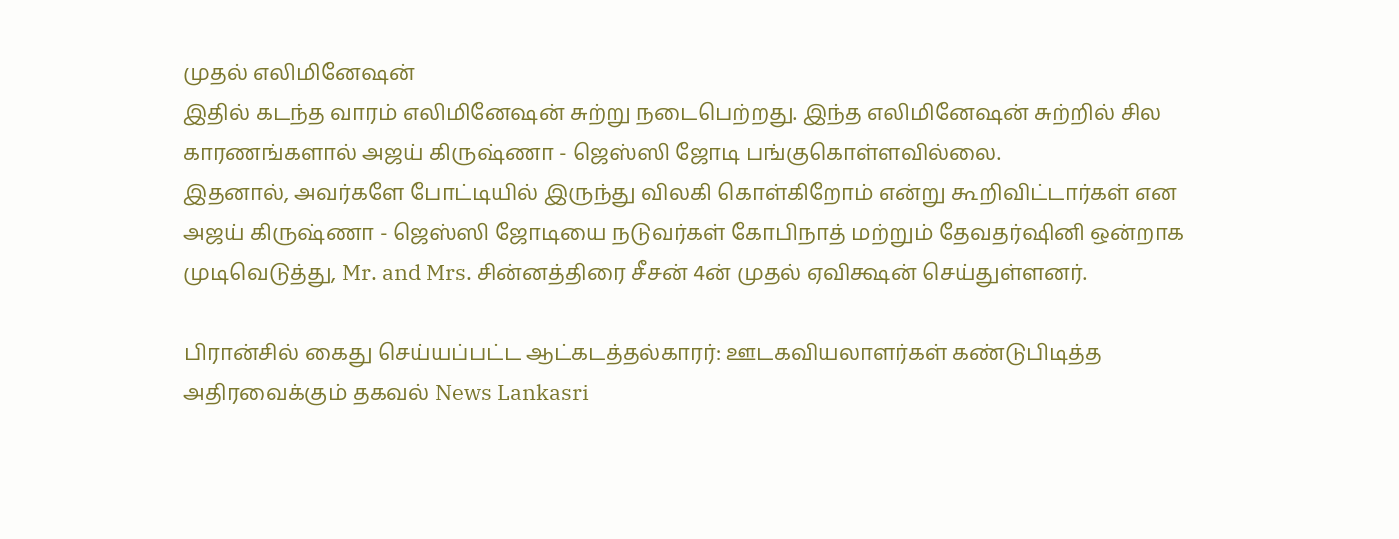முதல் எலிமினேஷன்
இதில் கடந்த வாரம் எலிமினேஷன் சுற்று நடைபெற்றது. இந்த எலிமினேஷன் சுற்றில் சில காரணங்களால் அஜய் கிருஷ்ணா - ஜெஸ்ஸி ஜோடி பங்குகொள்ளவில்லை.
இதனால், அவர்களே போட்டியில் இருந்து விலகி கொள்கிறோம் என்று கூறிவிட்டார்கள் என அஜய் கிருஷ்ணா - ஜெஸ்ஸி ஜோடியை நடுவர்கள் கோபிநாத் மற்றும் தேவதர்ஷினி ஒன்றாக முடிவெடுத்து, Mr. and Mrs. சின்னத்திரை சீசன் 4ன் முதல் ஏவிக்ஷன் செய்துள்ளனர்.

பிரான்சில் கைது செய்யப்பட்ட ஆட்கடத்தல்காரர்: ஊடகவியலாளர்கள் கண்டுபிடித்த அதிரவைக்கும் தகவல் News Lankasri